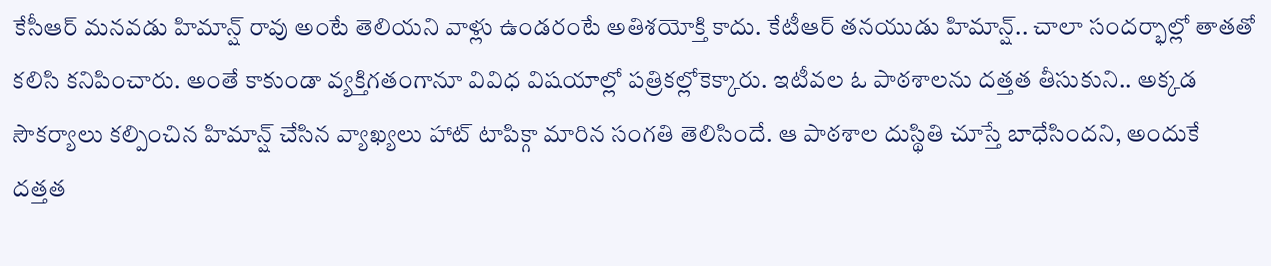కేసీఆర్ మనవడు హిమాన్ష్ రావు అంటే తెలియని వాళ్లు ఉండరంటే అతిశయోక్తి కాదు. కేటీఆర్ తనయుడు హిమాన్ష్.. చాలా సందర్భాల్లో తాతతో కలిసి కనిపించారు. అంతే కాకుండా వ్యక్తిగతంగానూ వివిధ విషయాల్లో పత్రికల్లోకెక్కారు. ఇటీవల ఓ పాఠశాలను దత్తత తీసుకుని.. అక్కడ సౌకర్యాలు కల్పించిన హిమాన్ష్ చేసిన వ్యాఖ్యలు హాట్ టాపిక్గా మారిన సంగతి తెలిసిందే. ఆ పాఠశాల దుస్థితి చూస్తే బాధేసిందని, అందుకే దత్తత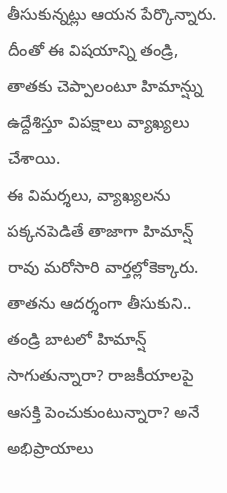తీసుకున్నట్లు ఆయన పేర్కొన్నారు. దీంతో ఈ విషయాన్ని తండ్రి, తాతకు చెప్పాలంటూ హిమాన్ష్ను ఉద్దేశిస్తూ విపక్షాలు వ్యాఖ్యలు చేశాయి.
ఈ విమర్శలు, వ్యాఖ్యలను పక్కనపెడితే తాజాగా హిమాన్ష్ రావు మరోసారి వార్తల్లోకెక్కారు. తాతను ఆదర్శంగా తీసుకుని.. తండ్రి బాటలో హిమాన్ష్ సాగుతున్నారా? రాజకీయాలపై ఆసక్తి పెంచుకుంటున్నారా? అనే అభిప్రాయాలు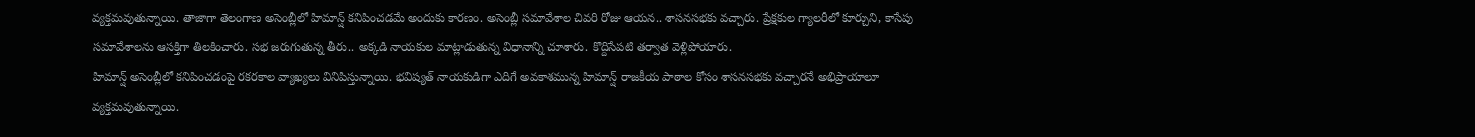వ్యక్తమవుతున్నాయి. తాజాగా తెలంగాణ అసెంబ్లీలో హిమాన్ష్ కనిపించడమే అందుకు కారణం. అసెంబ్లీ సమావేశాల చివరి రోజు ఆయన.. శాసనసభకు వచ్చారు. ప్రేక్షకుల గ్యాలరీలో కూర్చుని, కాసేపు సమావేశాలను ఆసక్తిగా తిలకించారు. సభ జరుగుతున్న తీరు.. అక్కడి నాయకుల మాట్లాడుతున్న విధానాన్ని చూశారు. కొద్దిసేపటి తర్వాత వెళ్లిపోయారు.
హిమాన్ష్ అసెంబ్లీలో కనిపించడంపై రకరకాల వ్యాఖ్యలు వినిపిస్తున్నాయి. భవిష్యత్ నాయకుడిగా ఎదిగే అవకాశమున్న హిమాన్ష్ రాజకీయ పాఠాల కోసం శాసనసభకు వచ్చారనే అభిప్రాయాలూ వ్యక్తమవుతున్నాయి.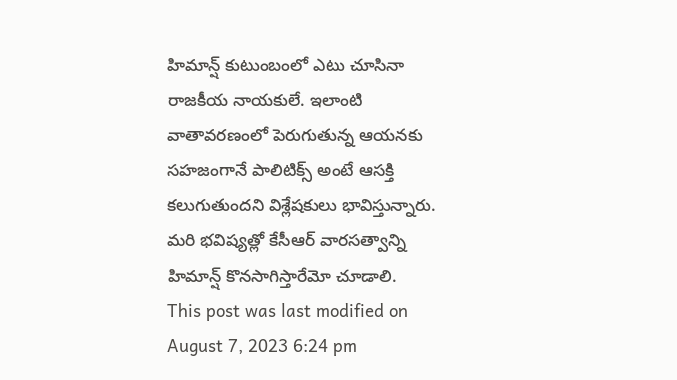హిమాన్ష్ కుటుంబంలో ఎటు చూసినా రాజకీయ నాయకులే. ఇలాంటి వాతావరణంలో పెరుగుతున్న ఆయనకు సహజంగానే పాలిటిక్స్ అంటే ఆసక్తి కలుగుతుందని విశ్లేషకులు భావిస్తున్నారు. మరి భవిష్యత్లో కేసీఆర్ వారసత్వాన్ని హిమాన్ష్ కొనసాగిస్తారేమో చూడాలి.
This post was last modified on August 7, 2023 6:24 pm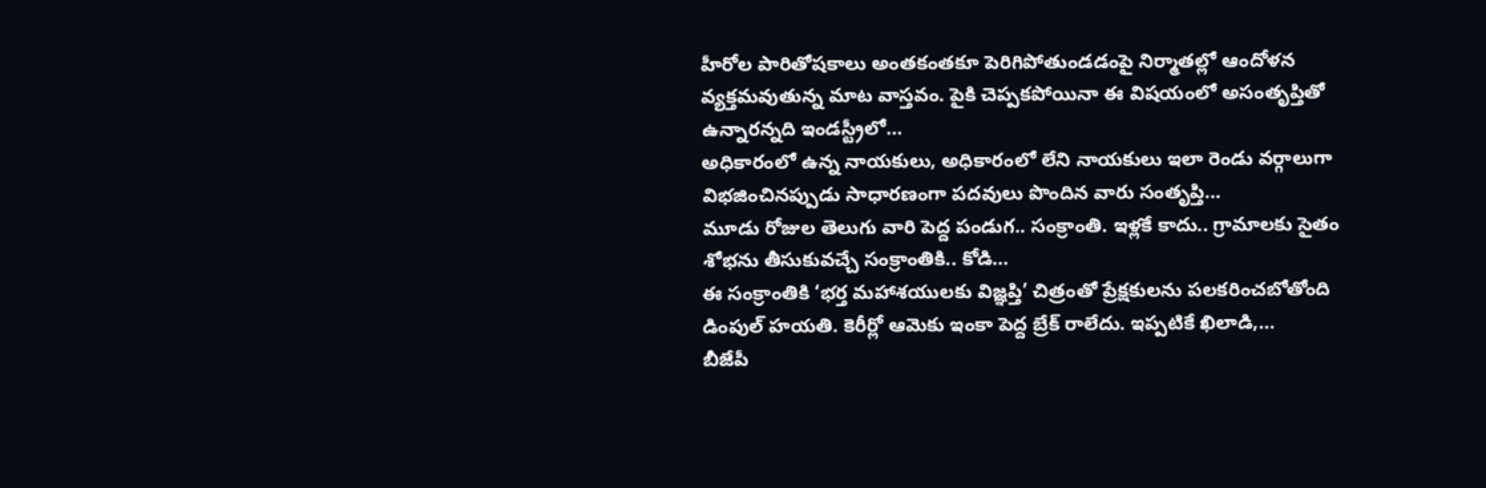హీరోల పారితోషకాలు అంతకంతకూ పెరిగిపోతుండడంపై నిర్మాతల్లో ఆందోళన వ్యక్తమవుతున్న మాట వాస్తవం. పైకి చెప్పకపోయినా ఈ విషయంలో అసంతృప్తితో ఉన్నారన్నది ఇండస్ట్రీలో…
అధికారంలో ఉన్న నాయకులు, అధికారంలో లేని నాయకులు ఇలా రెండు వర్గాలుగా విభజించినప్పుడు సాధారణంగా పదవులు పొందిన వారు సంతృప్తి…
మూడు రోజుల తెలుగు వారి పెద్ద పండుగ.. సంక్రాంతి. ఇళ్లకే కాదు.. గ్రామాలకు సైతం శోభను తీసుకువచ్చే సంక్రాంతికి.. కోడి…
ఈ సంక్రాంతికి ‘భర్త మహాశయులకు విజ్ఞప్తి’ చిత్రంతో ప్రేక్షకులను పలకరించబోతోంది డింపుల్ హయతి. కెరీర్లో ఆమెకు ఇంకా పెద్ద బ్రేక్ రాలేదు. ఇప్పటికే ఖిలాడి,…
బీజేపీ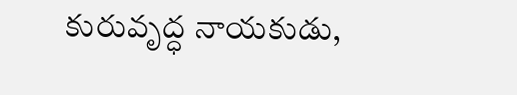కురువృద్ధ నాయకుడు,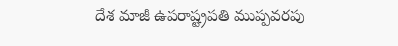దేశ మాజీ ఉపరాష్ట్రపతి ముప్పవరపు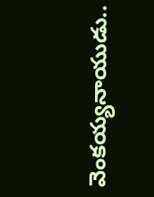వెంకయ్యనాయుడు..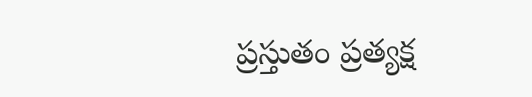ప్రస్తుతం ప్రత్యక్ష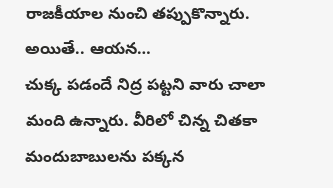రాజకీయాల నుంచి తప్పుకొన్నారు. అయితే.. ఆయన…
చుక్క పడందే నిద్ర పట్టని వారు చాలా మంది ఉన్నారు. వీరిలో చిన్న చితకా మందుబాబులను పక్కన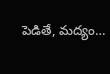పెడితే, మద్యం…